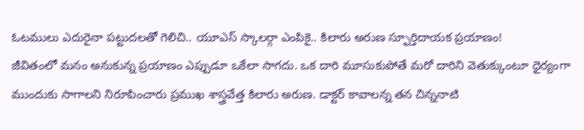ఓటములు ఎదురైనా పట్టుదలతో గెలిచి.. యూఎస్ స్కాలర్గా ఎంపికై.. కిలారు అరుణ స్ఫూర్తిదాయక ప్రయాణం!
జీవితంలో మనం అనుకున్న ప్రయాణం ఎప్పుడూ ఒకేలా సాగదు. ఒక దారి మూసుకుపోతే మరో దారిని వెతుక్కుంటూ ధైర్యంగా ముందుకు సాగాలని నిరూపించారు ప్రముఖ శాస్త్రవేత్త కిలారు అరుణ. డాక్టర్ కావాలన్న తన చిన్ననాటి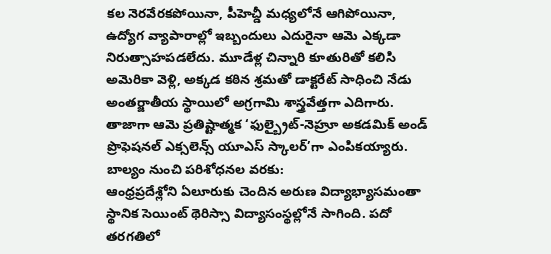కల నెరవేరకపోయినా, పీహెచ్డీ మధ్యలోనే ఆగిపోయినా, ఉద్యోగ వ్యాపారాల్లో ఇబ్బందులు ఎదురైనా ఆమె ఎక్కడా నిరుత్సాహపడలేదు. మూడేళ్ల చిన్నారి కూతురితో కలిసి అమెరికా వెళ్లి, అక్కడ కఠిన శ్రమతో డాక్టరేట్ సాధించి నేడు అంతర్జాతీయ స్థాయిలో అగ్రగామి శాస్త్రవేత్తగా ఎదిగారు. తాజాగా ఆమె ప్రతిష్టాత్మక ‘ఫుల్బ్రైట్-నెహ్రూ అకడమిక్ అండ్ ప్రొఫెషనల్ ఎక్సలెన్స్ యూఎస్ స్కాలర్’గా ఎంపికయ్యారు.
బాల్యం నుంచి పరిశోధనల వరకు:
ఆంధ్రప్రదేశ్లోని ఏలూరుకు చెందిన అరుణ విద్యాభ్యాసమంతా స్థానిక సెయింట్ థెరిస్సా విద్యాసంస్థల్లోనే సాగింది. పదో తరగతిలో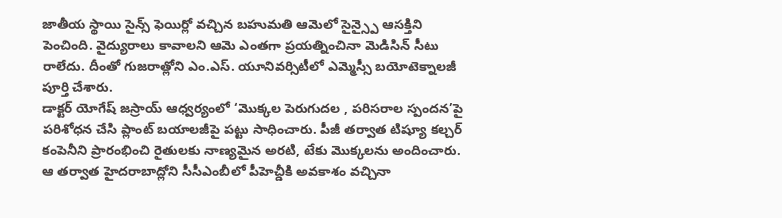జాతీయ స్థాయి సైన్స్ ఫెయిర్లో వచ్చిన బహుమతి ఆమెలో సైన్స్పై ఆసక్తిని పెంచింది. వైద్యురాలు కావాలని ఆమె ఎంతగా ప్రయత్నించినా మెడిసిన్ సీటు రాలేదు. దీంతో గుజరాత్లోని ఎం.ఎస్. యూనివర్సిటీలో ఎమ్మెస్సీ బయోటెక్నాలజీ పూర్తి చేశారు.
డాక్టర్ యోగేష్ జస్రాయ్ ఆధ్వర్యంలో ‘మొక్కల పెరుగుదల , పరిసరాల స్పందన’పై పరిశోధన చేసి ప్లాంట్ బయాలజీపై పట్టు సాధించారు. పీజీ తర్వాత టిష్యూ కల్చర్ కంపెనీని ప్రారంభించి రైతులకు నాణ్యమైన అరటి, టేకు మొక్కలను అందించారు. ఆ తర్వాత హైదరాబాద్లోని సీసీఎంబీలో పీహెచ్డీకి అవకాశం వచ్చినా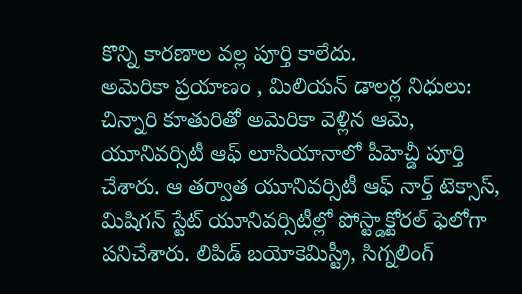కొన్ని కారణాల వల్ల పూర్తి కాలేదు.
అమెరికా ప్రయాణం , మిలియన్ డాలర్ల నిధులు:
చిన్నారి కూతురితో అమెరికా వెళ్లిన ఆమె, యూనివర్సిటీ ఆఫ్ లూసియానాలో పీహెచ్డీ పూర్తి చేశారు. ఆ తర్వాత యూనివర్సిటీ ఆఫ్ నార్త్ టెక్సాస్, మిషిగన్ స్టేట్ యూనివర్సిటీల్లో పోస్ట్డాక్టోరల్ ఫెలోగా పనిచేశారు. లిపిడ్ బయోకెమిస్ట్రీ, సిగ్నలింగ్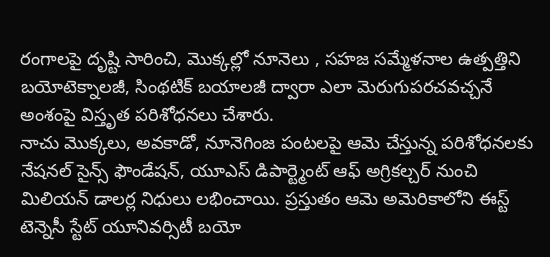రంగాలపై దృష్టి సారించి, మొక్కల్లో నూనెలు , సహజ సమ్మేళనాల ఉత్పత్తిని బయోటెక్నాలజీ, సింథటిక్ బయాలజీ ద్వారా ఎలా మెరుగుపరచవచ్చనే అంశంపై విస్తృత పరిశోధనలు చేశారు.
నాచు మొక్కలు, అవకాడో, నూనెగింజ పంటలపై ఆమె చేస్తున్న పరిశోధనలకు నేషనల్ సైన్స్ ఫౌండేషన్, యూఎస్ డిపార్ట్మెంట్ ఆఫ్ అగ్రికల్చర్ నుంచి మిలియన్ డాలర్ల నిధులు లభించాయి. ప్రస్తుతం ఆమె అమెరికాలోని ఈస్ట్ టెన్నెసీ స్టేట్ యూనివర్సిటీ బయో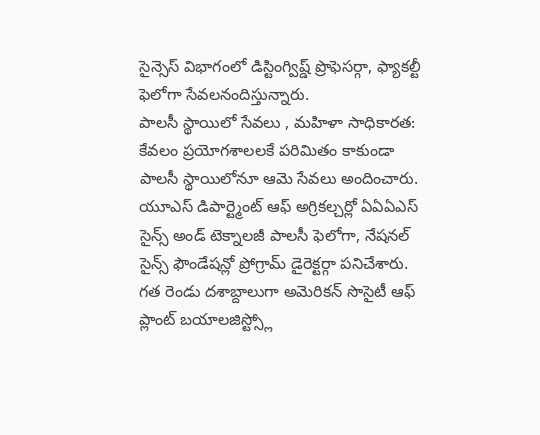సైన్సెస్ విభాగంలో డిస్టింగ్విష్డ్ ప్రొఫెసర్గా, ఫ్యాకల్టీ ఫెలోగా సేవలనందిస్తున్నారు.
పాలసీ స్థాయిలో సేవలు , మహిళా సాధికారత:
కేవలం ప్రయోగశాలలకే పరిమితం కాకుండా పాలసీ స్థాయిలోనూ ఆమె సేవలు అందించారు. యూఎస్ డిపార్ట్మెంట్ ఆఫ్ అగ్రికల్చర్లో ఏఏఏఎస్ సైన్స్ అండ్ టెక్నాలజీ పాలసీ ఫెలోగా, నేషనల్ సైన్స్ ఫౌండేషన్లో ప్రోగ్రామ్ డైరెక్టర్గా పనిచేశారు. గత రెండు దశాబ్దాలుగా అమెరికన్ సొసైటీ ఆఫ్ ప్లాంట్ బయాలజిస్ట్స్లో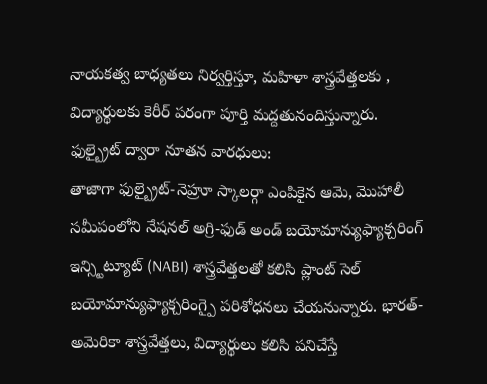నాయకత్వ బాధ్యతలు నిర్వర్తిస్తూ, మహిళా శాస్త్రవేత్తలకు , విద్యార్థులకు కెరీర్ పరంగా పూర్తి మద్దతునందిస్తున్నారు.
ఫుల్బ్రైట్ ద్వారా నూతన వారధులు:
తాజాగా ఫుల్బ్రైట్-నెహ్రూ స్కాలర్గా ఎంపికైన ఆమె, మొహాలీ సమీపంలోని నేషనల్ అగ్రి-ఫుడ్ అండ్ బయోమాన్యుఫ్యాక్చరింగ్ ఇన్స్టిట్యూట్ (NABI) శాస్త్రవేత్తలతో కలిసి ప్లాంట్ సెల్ బయోమాన్యుఫ్యాక్చరింగ్పై పరిశోధనలు చేయనున్నారు. భారత్-అమెరికా శాస్త్రవేత్తలు, విద్యార్థులు కలిసి పనిచేస్తే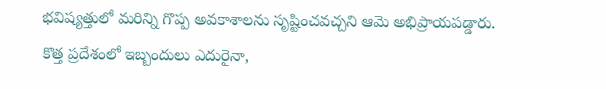భవిష్యత్తులో మరిన్ని గొప్ప అవకాశాలను సృష్టించవచ్చని ఆమె అభిప్రాయపడ్డారు. కొత్త ప్రదేశంలో ఇబ్బందులు ఎదురైనా,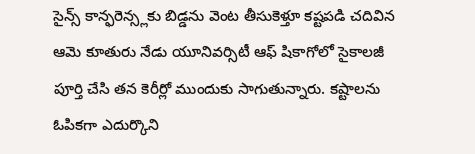సైన్స్ కాన్ఫరెన్స్లకు బిడ్డను వెంట తీసుకెళ్తూ కష్టపడి చదివిన ఆమె కూతురు నేడు యూనివర్సిటీ ఆఫ్ షికాగోలో సైకాలజీ పూర్తి చేసి తన కెరీర్లో ముందుకు సాగుతున్నారు. కష్టాలను ఓపికగా ఎదుర్కొని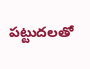పట్టుదలతో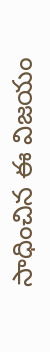సాధించిన ఈ విజయం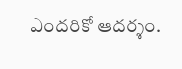ఎందరికో ఆదర్శం.